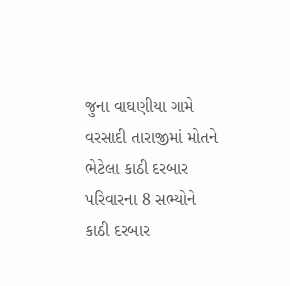જુના વાઘણીયા ગામે વરસાદી તારાજીમાં મોતને ભેટેલા કાઠી દરબાર પરિવારના 8 સભ્યોને
કાઠી દરબાર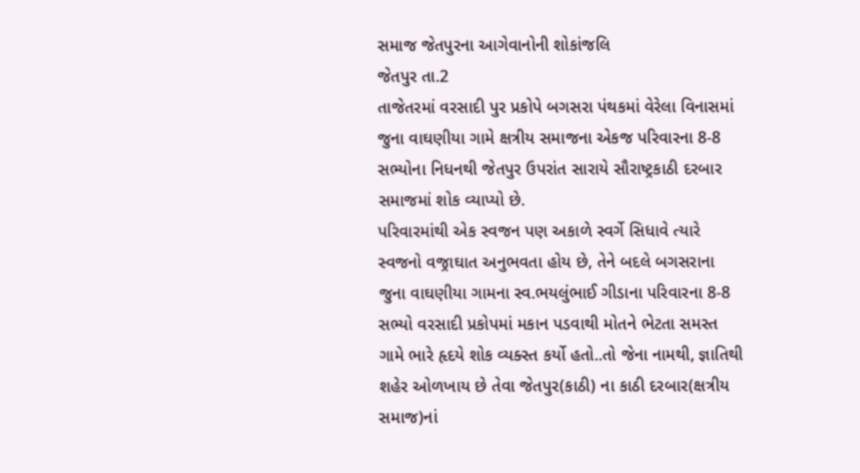સમાજ જેતપુરના આગેવાનોની શોકાંજલિ
જેતપુર તા.2
તાજેતરમાં વરસાદી પુર પ્રકોપે બગસરા પંથકમાં વેરેલા વિનાસમાં જુના વાઘણીયા ગામે ક્ષત્રીય સમાજના એકજ પરિવારના 8-8 સભ્યોના નિધનથી જેતપુર ઉપરાંત સારાયે સૌરાષ્ટ્રકાઠી દરબાર સમાજમાં શોક વ્યાપ્યો છે.
પરિવારમાંથી એક સ્વજન પણ અકાળે સ્વર્ગે સિધાવે ત્યારે સ્વજનો વજ્રાઘાત અનુભવતા હોય છે, તેને બદલે બગસરાના જુના વાઘણીયા ગામના સ્વ.ભયલુંભાઈ ગીડાના પરિવારના 8-8 સભ્યો વરસાદી પ્રકોપમાં મકાન પડવાથી મોતને ભેટતા સમસ્ત ગામે ભારે હૃદયે શોક વ્યક્સ્ત કર્યો હતો..તો જેના નામથી, જ્ઞાતિથી શહેર ઓળખાય છે તેવા જેતપુર(કાઠી) ના કાઠી દરબાર(ક્ષત્રીય સમાજ)નાં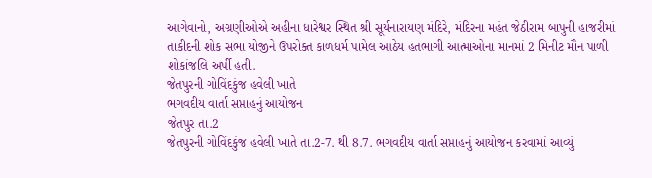આગેવાનો, અગ્રણીઓએ અહીના ધારેશ્વર સ્થિત શ્રી સૂર્યનારાયણ મંદિરે, મંદિરના મહંત જેઠીરામ બાપુની હાજરીમાં તાકીદની શોક સભા યોજીને ઉપરોક્ત કાળધર્મ પામેલ આઠેય હતભાગી આત્માઓના માનમાં 2 મિનીટ મૌન પાળી શોકાંજલિ અર્પી હતી.
જેતપુરની ગોવિંદકુંજ હવેલી ખાતે
ભગવદીય વાર્તા સપ્તાહનું આયોજન
જેતપુર તા.2
જેતપુરની ગોવિંદકુંજ હવેલી ખાતે તા.2-7. થી 8.7. ભગવદીય વાર્તા સપ્તાહનું આયોજન કરવામાં આવ્યું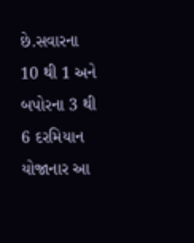છે.સવારના 10 થી 1 અને બપોરના 3 થી 6 દરમિયાન યોજાનાર આ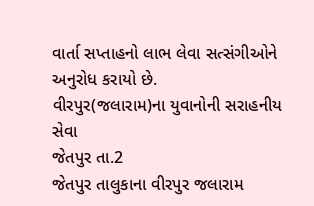વાર્તા સપ્તાહનો લાભ લેવા સત્સંગીઓને અનુરોધ કરાયો છે.
વીરપુર(જલારામ)ના યુવાનોની સરાહનીય સેવા
જેતપુર તા.2
જેતપુર તાલુકાના વીરપુર જલારામ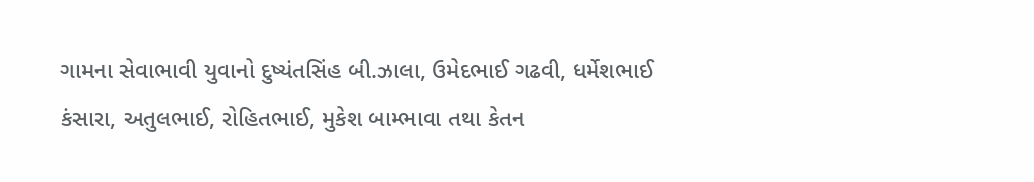ગામના સેવાભાવી યુવાનો દુષ્યંતસિંહ બી.ઝાલા, ઉમેદભાઈ ગઢવી, ધર્મેશભાઈ કંસારા, અતુલભાઈ, રોહિતભાઈ, મુકેશ બામ્ભાવા તથા કેતન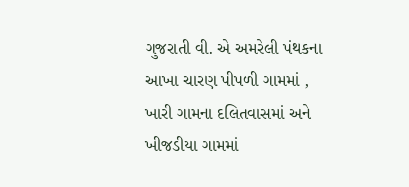ગુજરાતી વી. એ અમરેલી પંથકના આખા ચારણ પીપળી ગામમાં , ખારી ગામના દલિતવાસમાં અને ખીજડીયા ગામમાં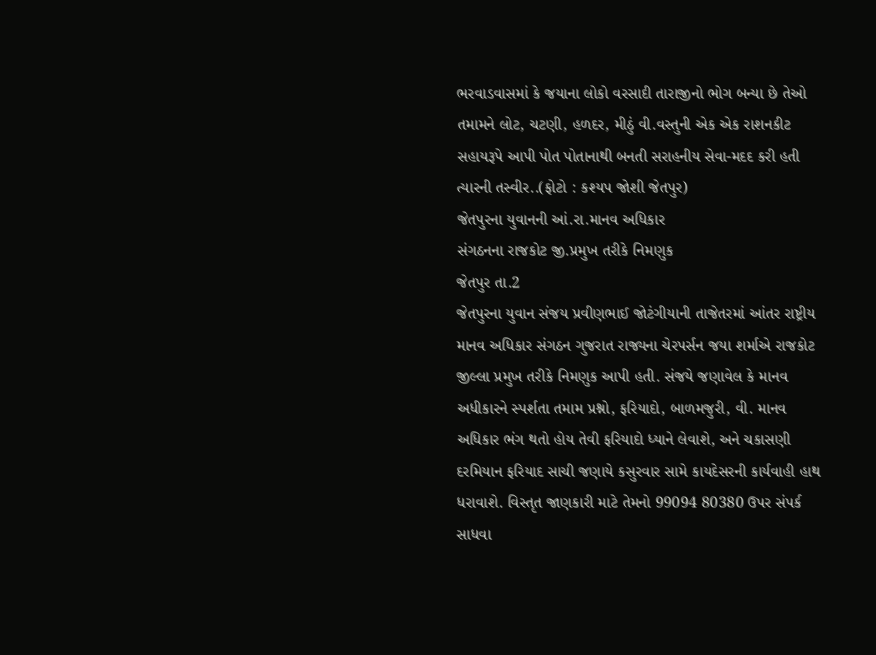ભરવાડવાસમાં કે જયાના લોકો વરસાદી તારાજીનો ભોગ બન્યા છે તેઓ તમામને લોટ, ચટણી, હળદર, મીઠું વી.વસ્તુની એક એક રાશનકીટ સહાયરૂપે આપી પોત પોતાનાથી બનતી સરાહનીય સેવા-મદદ કરી હતી ત્યારની તસ્વીર..(ફોટો : કશ્યપ જોશી જેતપુર)
જેતપુરના યુવાનની આં.રા.માનવ અધિકાર
સંગઠનના રાજકોટ જી.પ્રમુખ તરીકે નિમણુક
જેતપુર તા.2
જેતપુરના યુવાન સંજય પ્રવીણભાઈ જોટંગીયાની તાજેતરમાં આંતર રાષ્ટ્રીય માનવ અધિકાર સંગઠન ગુજરાત રાજ્યના ચેરપર્સન જયા શર્માએ રાજકોટ જીલ્લા પ્રમુખ તરીકે નિમણુક આપી હતી. સંજયે જણાવેલ કે માનવ અધીકારને સ્પર્શતા તમામ પ્રશ્નો, ફરિયાદો, બાળમજુરી, વી. માનવ અધિકાર ભંગ થતો હોય તેવી ફરિયાદો ધ્યાને લેવાશે, અને ચકાસણી દરમિયાન ફરિયાદ સાચી જણાયે કસુરવાર સામે કાયદેસરની કાર્યવાહી હાથ ધરાવાશે. વિસ્તૃત જાણકારી માટે તેમનો 99094 80380 ઉપર સંપર્ક સાધવા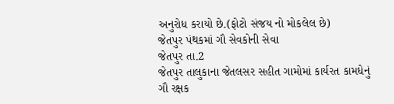અનુરોધ કરાયો છે.(ફોટો સંજય નો મોકલેલ છે)
જેતપુર પંથકમાં ગૌ સેવકોની સેવા
જેતપુર તા.2
જેતપુર તાલુકાના જેતલસર સહીત ગામોમાં કાર્યરત કામધેનું ગૌ રક્ષક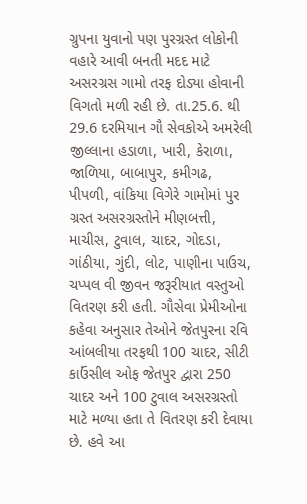ગ્રુપના યુવાનો પણ પુરગ્રસ્ત લોકોની વહારે આવી બનતી મદદ માટે અસરગ્રસ ગામો તરફ દોડ્યા હોવાની વિગતો મળી રહી છે. તા.25.6. થી 29.6 દરમિયાન ગૌ સેવકોએ અમરેલી જીલ્લાના હડાળા, ખારી, કેરાળા, જાળિયા, બાબાપુર, કમીગઢ, પીપળી, વાંકિયા વિગેરે ગામોમાં પુર ગ્રસ્ત અસરગ્રસ્તોને મીણબત્તી, માચીસ, ટુવાલ, ચાદર, ગોદડા, ગાંઠીયા, ગુંદી, લોટ, પાણીના પાઉચ, ચપ્પલ વી જીવન જરૂરીયાત વસ્તુઓ વિતરણ કરી હતી. ગૌસેવા પ્રેમીઓના કહેવા અનુસાર તેઓને જેતપુરના રવિ આંબલીયા તરફથી 100 ચાદર, સીટી કાઉંસીલ ઓફ જેતપુર દ્વારા 250 ચાદર અને 100 ટુવાલ અસરગ્રસ્તો માટે મળ્યા હતા તે વિતરણ કરી દેવાયા છે. હવે આ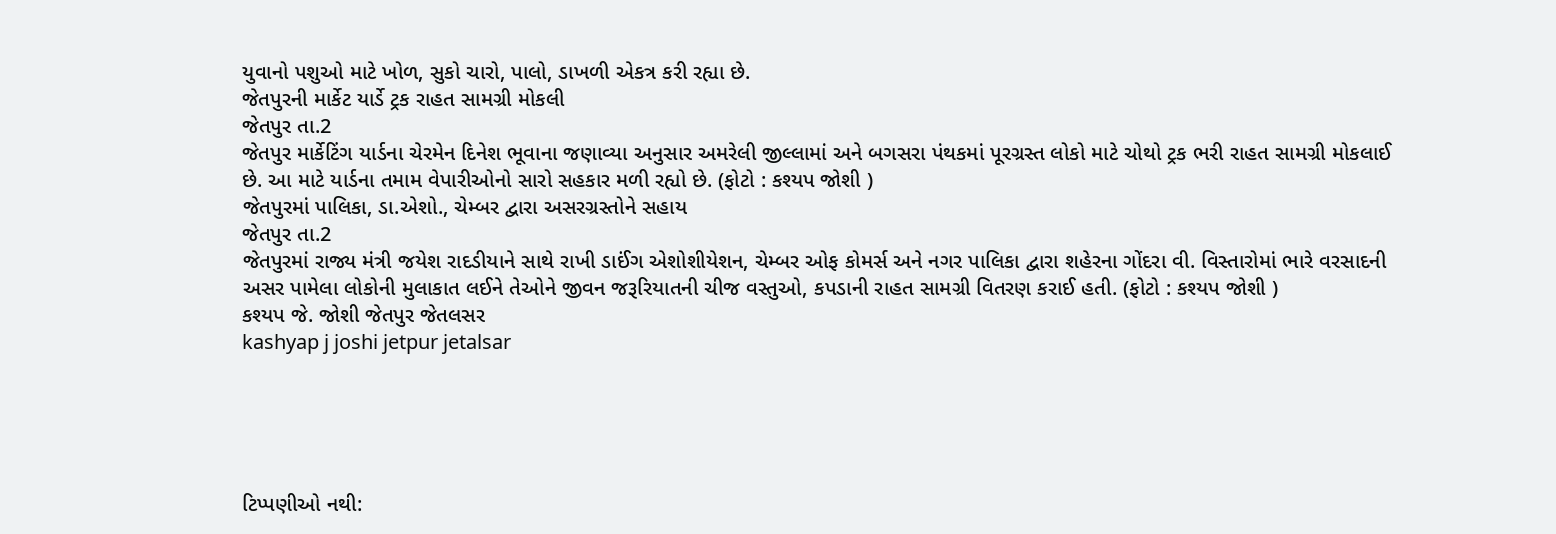યુવાનો પશુઓ માટે ખોળ, સુકો ચારો, પાલો, ડાખળી એકત્ર કરી રહ્યા છે.
જેતપુરની માર્કેટ યાર્ડે ટ્રક રાહત સામગ્રી મોકલી
જેતપુર તા.2
જેતપુર માર્કેટિંગ યાર્ડના ચેરમેન દિનેશ ભૂવાના જણાવ્યા અનુસાર અમરેલી જીલ્લામાં અને બગસરા પંથકમાં પૂરગ્રસ્ત લોકો માટે ચોથો ટ્રક ભરી રાહત સામગ્રી મોકલાઈ છે. આ માટે યાર્ડના તમામ વેપારીઓનો સારો સહકાર મળી રહ્યો છે. (ફોટો : કશ્યપ જોશી )
જેતપુરમાં પાલિકા, ડા.એશો., ચેમ્બર દ્વારા અસરગ્રસ્તોને સહાય
જેતપુર તા.2
જેતપુરમાં રાજ્ય મંત્રી જયેશ રાદડીયાને સાથે રાખી ડાઈંગ એશોશીયેશન, ચેમ્બર ઓફ કોમર્સ અને નગર પાલિકા દ્વારા શહેરના ગોંદરા વી. વિસ્તારોમાં ભારે વરસાદની અસર પામેલા લોકોની મુલાકાત લઈને તેઓને જીવન જરૂરિયાતની ચીજ વસ્તુઓ, કપડાની રાહત સામગ્રી વિતરણ કરાઈ હતી. (ફોટો : કશ્યપ જોશી )
કશ્યપ જે. જોશી જેતપુર જેતલસર
kashyap j joshi jetpur jetalsar





ટિપ્પણીઓ નથી: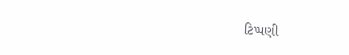ટિપ્પણી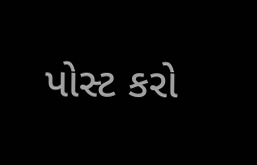પોસ્ટ કરો